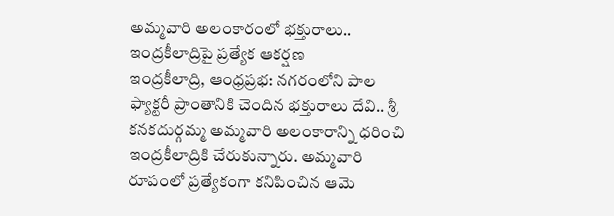అమ్మవారి అలంకారంలో భక్తురాలు.. ఇంద్రకీలాద్రిపై ప్రత్యేక ఆకర్షణ
ఇంద్రకీలాద్రి, ఆంధ్రప్రభ: నగరంలోని పాల ఫ్యాక్టరీ ప్రాంతానికి చెందిన భక్తురాలు దేవి.. శ్రీ కనకదుర్గమ్మ అమ్మవారి అలంకారాన్ని ధరించి ఇంద్రకీలాద్రికి చేరుకున్నారు. అమ్మవారి రూపంలో ప్రత్యేకంగా కనిపించిన ఆమె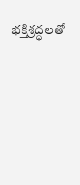భక్తిశ్రద్ధలతో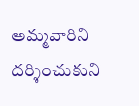అమ్మవారిని దర్శించుకుని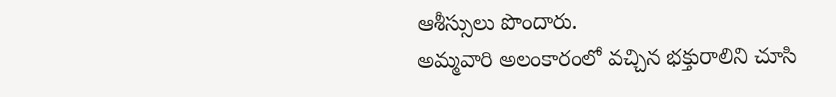ఆశీస్సులు పొందారు.
అమ్మవారి అలంకారంలో వచ్చిన భక్తురాలిని చూసి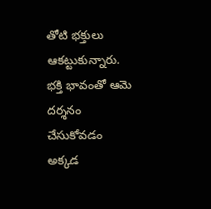తోటి భక్తులు ఆకట్టుకున్నారు. భక్తి భావంతో ఆమె దర్శనం చేసుకోవడం అక్కడ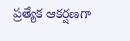ప్రత్యేక ఆకర్షణగా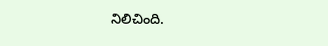నిలిచింది.